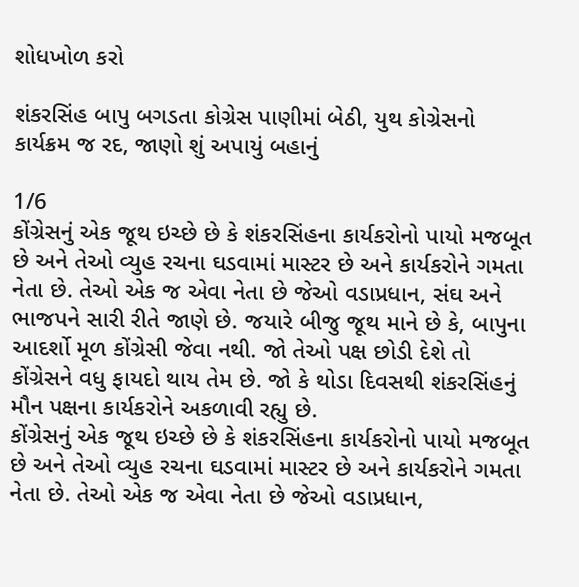શોધખોળ કરો

શંકરસિંહ બાપુ બગડતા કોગ્રેસ પાણીમાં બેઠી, યુથ કોગ્રેસનો કાર્યક્રમ જ રદ, જાણો શું અપાયું બહાનું

1/6
કોંગ્રેસનું એક જૂથ ઇચ્છે છે કે શંકરસિંહના કાર્યકરોનો પાયો મજબૂત છે અને તેઓ વ્યુહ રચના ઘડવામાં માસ્ટર છે અને કાર્યકરોને ગમતા નેતા છે. તેઓ એક જ એવા નેતા છે જેઓ વડાપ્રધાન, સંઘ અને ભાજપને સારી રીતે જાણે છે. જયારે બીજુ જૂથ માને છે કે, બાપુના આદર્શો મૂળ કોંગ્રેસી જેવા નથી. જો તેઓ પક્ષ છોડી દેશે તો કોંગ્રેસને વધુ ફાયદો થાય તેમ છે. જો કે થોડા દિવસથી શંકરસિંહનું મૌન પક્ષના કાર્યકરોને અકળાવી રહ્યુ છે.
કોંગ્રેસનું એક જૂથ ઇચ્છે છે કે શંકરસિંહના કાર્યકરોનો પાયો મજબૂત છે અને તેઓ વ્યુહ રચના ઘડવામાં માસ્ટર છે અને કાર્યકરોને ગમતા નેતા છે. તેઓ એક જ એવા નેતા છે જેઓ વડાપ્રધાન,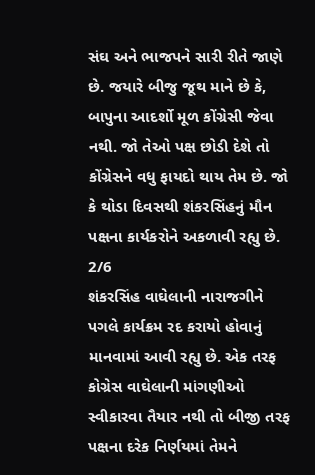સંઘ અને ભાજપને સારી રીતે જાણે છે. જયારે બીજુ જૂથ માને છે કે, બાપુના આદર્શો મૂળ કોંગ્રેસી જેવા નથી. જો તેઓ પક્ષ છોડી દેશે તો કોંગ્રેસને વધુ ફાયદો થાય તેમ છે. જો કે થોડા દિવસથી શંકરસિંહનું મૌન પક્ષના કાર્યકરોને અકળાવી રહ્યુ છે.
2/6
શંકરસિંહ વાઘેલાની નારાજગીને પગલે કાર્યક્રમ રદ કરાયો હોવાનું માનવામાં આવી રહ્યુ છે. એક તરફ કોગ્રેસ વાઘેલાની માંગણીઓ સ્વીકારવા તૈયાર નથી તો બીજી તરફ પક્ષના દરેક નિર્ણયમાં તેમને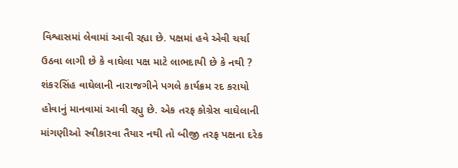વિશ્વાસમાં લેવામાં આવી રહ્યા છે. પક્ષમાં હવે એવી ચર્ચા ઉઠવા લાગી છે કે વાઘેલા પક્ષ માટે લાભદાયી છે કે નથી ?
શંકરસિંહ વાઘેલાની નારાજગીને પગલે કાર્યક્રમ રદ કરાયો હોવાનું માનવામાં આવી રહ્યુ છે. એક તરફ કોગ્રેસ વાઘેલાની માંગણીઓ સ્વીકારવા તૈયાર નથી તો બીજી તરફ પક્ષના દરેક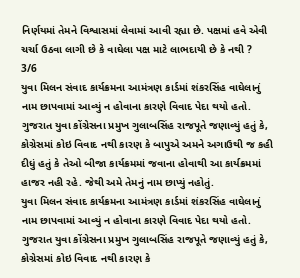નિર્ણયમાં તેમને વિશ્વાસમાં લેવામાં આવી રહ્યા છે. પક્ષમાં હવે એવી ચર્ચા ઉઠવા લાગી છે કે વાઘેલા પક્ષ માટે લાભદાયી છે કે નથી ?
3/6
યુવા મિલન સંવાદ કાર્યક્રમના આમંત્રણ કાર્ડમાં શંકરસિંહ વાઘેલાનું નામ છાપવામાં આવ્યું ન હોવાના કારણે વિવાદ પેદા થયો હતો. ગુજરાત યુવા કોંગ્રેસના પ્રમુખ ગુલાબસિંહ રાજપૂતે જણાવ્યું હતું કે, કોગ્રેસમાં કોઇ વિવાદ નથી કારણ કે બાપુએ અમને અગાઉથી જ કહી દીધું હતું કે તેઓ બીજા કાર્યક્રમમાં જવાના હોવાથી આ કાર્યક્રમમાં હાજર નહી રહે. જેથી અમે તેમનું નામ છાપ્યું નહોતું.
યુવા મિલન સંવાદ કાર્યક્રમના આમંત્રણ કાર્ડમાં શંકરસિંહ વાઘેલાનું નામ છાપવામાં આવ્યું ન હોવાના કારણે વિવાદ પેદા થયો હતો. ગુજરાત યુવા કોંગ્રેસના પ્રમુખ ગુલાબસિંહ રાજપૂતે જણાવ્યું હતું કે, કોગ્રેસમાં કોઇ વિવાદ નથી કારણ કે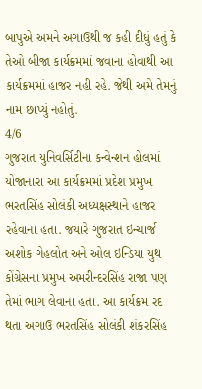બાપુએ અમને અગાઉથી જ કહી દીધું હતું કે તેઓ બીજા કાર્યક્રમમાં જવાના હોવાથી આ કાર્યક્રમમાં હાજર નહી રહે. જેથી અમે તેમનું નામ છાપ્યું નહોતું.
4/6
ગુજરાત યુનિવર્સિટીના કન્વેન્શન હોલમાં યોજાનારા આ કાર્યક્રમમાં પ્રદેશ પ્રમુખ ભરતસિંહ સોલંકી અધ્યક્ષસ્થાને હાજર રહેવાના હતા. જયારે ગુજરાત ઇન્ચાર્જ અશોક ગેહલોત અને ઓલ ઇન્ડિયા યુથ કોંગ્રેસના પ્રમુખ અમરીન્દરસિંહ રાજા પણ તેમાં ભાગ લેવાના હતા. આ કાર્યક્રમ રદ થતા અગાઉ ભરતસિંહ સોલંકી શંકરસિંહ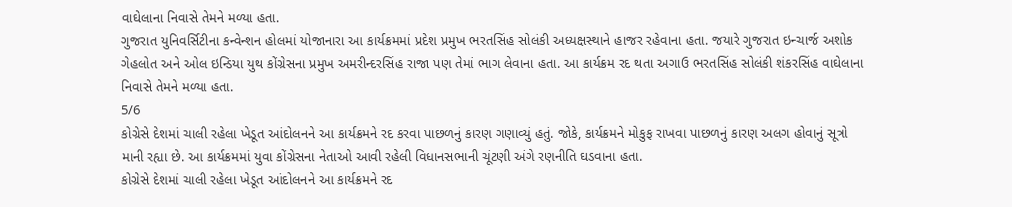વાઘેલાના નિવાસે તેમને મળ્યા હતા.
ગુજરાત યુનિવર્સિટીના કન્વેન્શન હોલમાં યોજાનારા આ કાર્યક્રમમાં પ્રદેશ પ્રમુખ ભરતસિંહ સોલંકી અધ્યક્ષસ્થાને હાજર રહેવાના હતા. જયારે ગુજરાત ઇન્ચાર્જ અશોક ગેહલોત અને ઓલ ઇન્ડિયા યુથ કોંગ્રેસના પ્રમુખ અમરીન્દરસિંહ રાજા પણ તેમાં ભાગ લેવાના હતા. આ કાર્યક્રમ રદ થતા અગાઉ ભરતસિંહ સોલંકી શંકરસિંહ વાઘેલાના નિવાસે તેમને મળ્યા હતા.
5/6
કોગ્રેસે દેશમાં ચાલી રહેલા ખેડૂત આંદોલનને આ કાર્યક્રમને રદ કરવા પાછળનું કારણ ગણાવ્યું હતું. જોકે, કાર્યક્રમને મોકુફ રાખવા પાછળનું કારણ અલગ હોવાનું સૂત્રો માની રહ્યા છે. આ કાર્યક્રમમાં યુવા કોંગ્રેસના નેતાઓ આવી રહેલી વિધાનસભાની ચૂંટણી અંગે રણનીતિ ઘડવાના હતા.
કોગ્રેસે દેશમાં ચાલી રહેલા ખેડૂત આંદોલનને આ કાર્યક્રમને રદ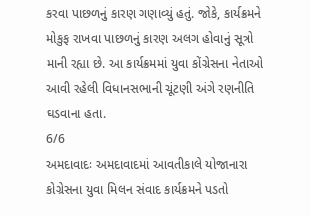કરવા પાછળનું કારણ ગણાવ્યું હતું. જોકે, કાર્યક્રમને મોકુફ રાખવા પાછળનું કારણ અલગ હોવાનું સૂત્રો માની રહ્યા છે. આ કાર્યક્રમમાં યુવા કોંગ્રેસના નેતાઓ આવી રહેલી વિધાનસભાની ચૂંટણી અંગે રણનીતિ ઘડવાના હતા.
6/6
અમદાવાદઃ અમદાવાદમાં આવતીકાલે યોજાનારા કોગ્રેસના યુવા મિલન સંવાદ કાર્યક્રમને પડતો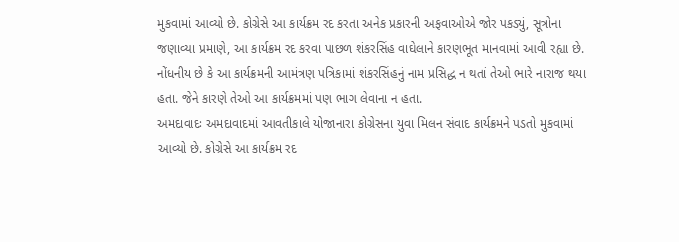મુકવામાં આવ્યો છે. કોગ્રેસે આ કાર્યક્રમ રદ કરતા અનેક પ્રકારની અફવાઓએ જોર પકડ્યું, સૂત્રોના જણાવ્યા પ્રમાણે, આ કાર્યક્રમ રદ કરવા પાછળ શંકરસિંહ વાઘેલાને કારણભૂત માનવામાં આવી રહ્યા છે. નોંધનીય છે કે આ કાર્યક્રમની આમંત્રણ પત્રિકામાં શંકરસિંહનું નામ પ્રસિદ્ધ ન થતાં તેઓ ભારે નારાજ થયા હતા. જેને કારણે તેઓ આ કાર્યક્રમમાં પણ ભાગ લેવાના ન હતા.
અમદાવાદઃ અમદાવાદમાં આવતીકાલે યોજાનારા કોગ્રેસના યુવા મિલન સંવાદ કાર્યક્રમને પડતો મુકવામાં આવ્યો છે. કોગ્રેસે આ કાર્યક્રમ રદ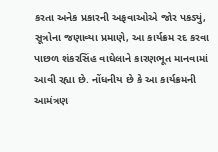કરતા અનેક પ્રકારની અફવાઓએ જોર પકડ્યું, સૂત્રોના જણાવ્યા પ્રમાણે, આ કાર્યક્રમ રદ કરવા પાછળ શંકરસિંહ વાઘેલાને કારણભૂત માનવામાં આવી રહ્યા છે. નોંધનીય છે કે આ કાર્યક્રમની આમંત્રણ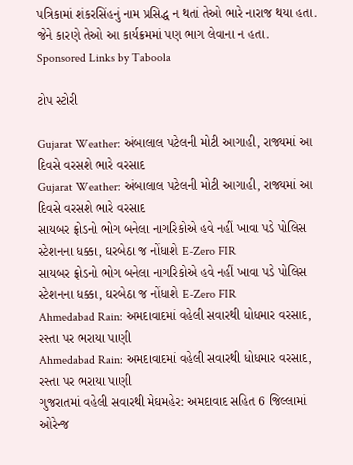પત્રિકામાં શંકરસિંહનું નામ પ્રસિદ્ધ ન થતાં તેઓ ભારે નારાજ થયા હતા. જેને કારણે તેઓ આ કાર્યક્રમમાં પણ ભાગ લેવાના ન હતા.
Sponsored Links by Taboola

ટોપ સ્ટોરી

Gujarat Weather: અંબાલાલ પટેલની મોટી આગાહી, રાજ્યમાં આ દિવસે વરસશે ભારે વરસાદ
Gujarat Weather: અંબાલાલ પટેલની મોટી આગાહી, રાજ્યમાં આ દિવસે વરસશે ભારે વરસાદ
સાયબર ફ્રોડનો ભોગ બનેલા નાગરિકોએ હવે નહીં ખાવા પડે પોલિસ સ્ટેશનના ધક્કા, ઘરબેઠા જ નોંધાશે E-Zero FIR
સાયબર ફ્રોડનો ભોગ બનેલા નાગરિકોએ હવે નહીં ખાવા પડે પોલિસ સ્ટેશનના ધક્કા, ઘરબેઠા જ નોંધાશે E-Zero FIR
Ahmedabad Rain: અમદાવાદમાં વહેલી સવારથી ધોધમાર વરસાદ, રસ્તા પર ભરાયા પાણી
Ahmedabad Rain: અમદાવાદમાં વહેલી સવારથી ધોધમાર વરસાદ, રસ્તા પર ભરાયા પાણી
ગુજરાતમાં વહેલી સવારથી મેઘમહેર: અમદાવાદ સહિત 6 જિલ્લામાં ઓરેન્જ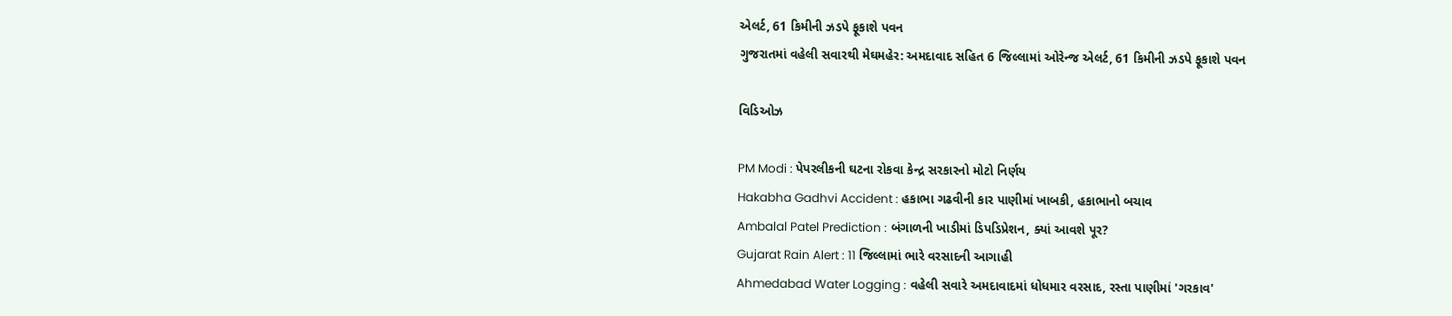એલર્ટ, 61 કિમીની ઝડપે ફૂકાશે પવન
ગુજરાતમાં વહેલી સવારથી મેઘમહેર: અમદાવાદ સહિત 6 જિલ્લામાં ઓરેન્જ એલર્ટ, 61 કિમીની ઝડપે ફૂકાશે પવન

વિડિઓઝ

PM Modi : પેપરલીકની ઘટના રોકવા કેન્દ્ર સરકારનો મોટો નિર્ણય
Hakabha Gadhvi Accident : હકાભા ગઢવીની કાર પાણીમાં ખાબકી, હકાભાનો બચાવ
Ambalal Patel Prediction : બંગાળની ખાડીમાં ડિપડિપ્રેશન, ક્યાં આવશે પૂર?
Gujarat Rain Alert : 11 જિલ્લામાં ભારે વરસાદની આગાહી
Ahmedabad Water Logging : વહેલી સવારે અમદાવાદમાં ધોધમાર વરસાદ, રસ્તા પાણીમાં 'ગરકાવ'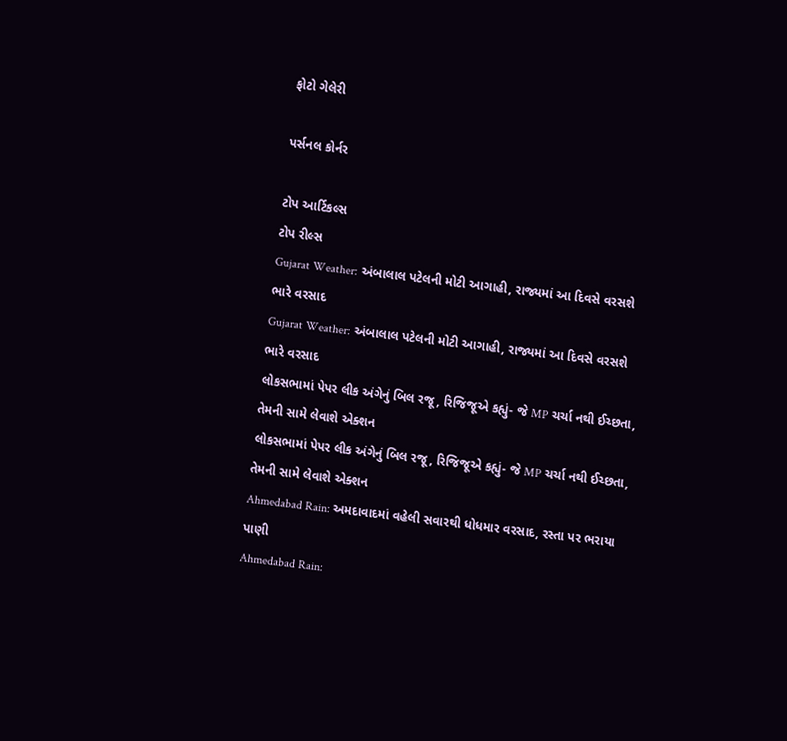ફોટો ગેલેરી

પર્સનલ કોર્નર

ટોપ આર્ટિકલ્સ
ટોપ રીલ્સ
Gujarat Weather: અંબાલાલ પટેલની મોટી આગાહી, રાજ્યમાં આ દિવસે વરસશે ભારે વરસાદ
Gujarat Weather: અંબાલાલ પટેલની મોટી આગાહી, રાજ્યમાં આ દિવસે વરસશે ભારે વરસાદ
લોકસભામાં પેપર લીક અંગેનું બિલ રજૂ, રિજિજૂએ કહ્યું- જે MP ચર્ચા નથી ઈચ્છતા, તેમની સામે લેવાશે એક્શન
લોકસભામાં પેપર લીક અંગેનું બિલ રજૂ, રિજિજૂએ કહ્યું- જે MP ચર્ચા નથી ઈચ્છતા, તેમની સામે લેવાશે એક્શન
Ahmedabad Rain: અમદાવાદમાં વહેલી સવારથી ધોધમાર વરસાદ, રસ્તા પર ભરાયા પાણી
Ahmedabad Rain: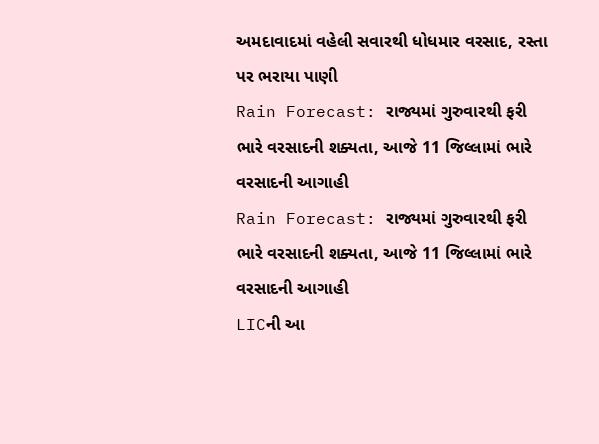અમદાવાદમાં વહેલી સવારથી ધોધમાર વરસાદ, રસ્તા પર ભરાયા પાણી
Rain Forecast: રાજ્યમાં ગુરુવારથી ફરી ભારે વરસાદની શક્યતા, આજે 11 જિલ્લામાં ભારે વરસાદની આગાહી
Rain Forecast: રાજ્યમાં ગુરુવારથી ફરી ભારે વરસાદની શક્યતા, આજે 11 જિલ્લામાં ભારે વરસાદની આગાહી
LICની આ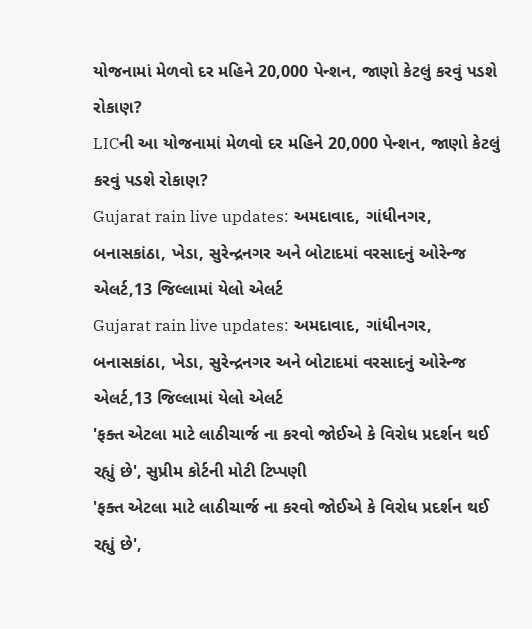યોજનામાં મેળવો દર મહિને 20,000 પેન્શન, જાણો કેટલું કરવું પડશે રોકાણ?
LICની આ યોજનામાં મેળવો દર મહિને 20,000 પેન્શન, જાણો કેટલું કરવું પડશે રોકાણ?
Gujarat rain live updates: અમદાવાદ, ગાંધીનગર, બનાસકાંઠા, ખેડા, સુરેન્દ્રનગર અને બોટાદમાં વરસાદનું ઓરેન્જ એલર્ટ,13 જિલ્લામાં યેલો એલર્ટ
Gujarat rain live updates: અમદાવાદ, ગાંધીનગર, બનાસકાંઠા, ખેડા, સુરેન્દ્રનગર અને બોટાદમાં વરસાદનું ઓરેન્જ એલર્ટ,13 જિલ્લામાં યેલો એલર્ટ
'ફક્ત એટલા માટે લાઠીચાર્જ ના કરવો જોઈએ કે વિરોધ પ્રદર્શન થઈ રહ્યું છે', સુપ્રીમ કોર્ટની મોટી ટિપ્પણી
'ફક્ત એટલા માટે લાઠીચાર્જ ના કરવો જોઈએ કે વિરોધ પ્રદર્શન થઈ રહ્યું છે',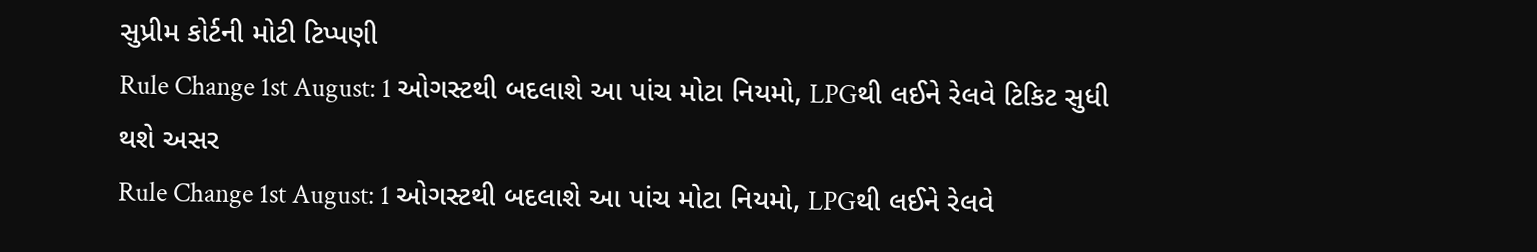સુપ્રીમ કોર્ટની મોટી ટિપ્પણી
Rule Change 1st August: 1 ઓગસ્ટથી બદલાશે આ પાંચ મોટા નિયમો, LPGથી લઈને રેલવે ટિકિટ સુધી થશે અસર
Rule Change 1st August: 1 ઓગસ્ટથી બદલાશે આ પાંચ મોટા નિયમો, LPGથી લઈને રેલવે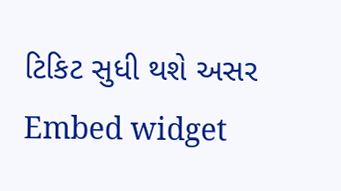ટિકિટ સુધી થશે અસર
Embed widget